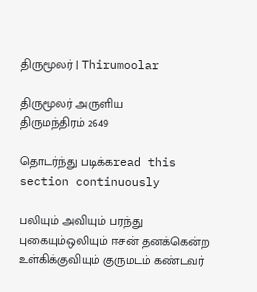திருமூலர் | Thirumoolar

திருமூலர் அருளிய
திருமந்திரம் 2649

தொடர்ந்து படிக்கread this section continuously

பலியும் அவியும் பரந்து புகையும்ஒலியும் ஈசன் தனக்கென்ற உள்கிக்குவியும் குருமடம் கண்டவர்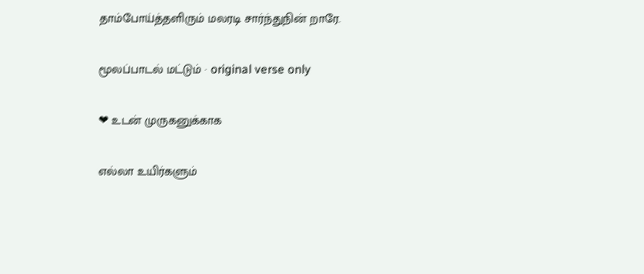தாம்போய்த்தளிரும் மலரடி சார்ந்துநின் றாரே.

மூலப்பாடல் மட்டும் · original verse only

❤ உடன் முருகனுக்காக

எல்லா உயிர்களும்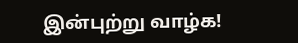இன்புற்று வாழ்க!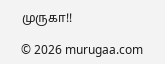முருகா!!

© 2026 murugaa.com